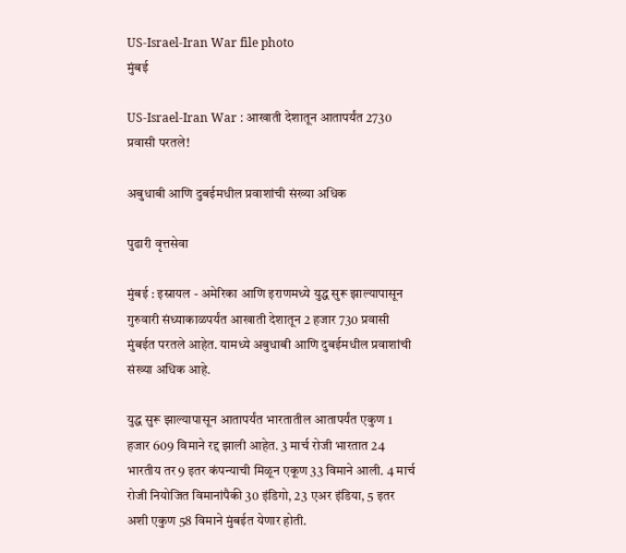US-Israel-Iran War file photo
मुंबई

US-Israel-Iran War : आखाती देशातून आतापर्यंत 2730 प्रवासी परतले!

अबुधाबी आणि दुबईमधील प्रवाशांची संख्या अधिक

पुढारी वृत्तसेवा

मुंबई : इस्रायल - अमेरिका आणि इराणमध्ये युद्ध सुरू झाल्यापासून गुरुवारी संध्याकाळपर्यंत आखाती देशातून 2 हजार 730 प्रवासी मुंबईत परतले आहेत. यामध्ये अबुधाबी आणि दुबईमधील प्रवाशांची संख्या अधिक आहे.

युद्ध सुरू झाल्यापासून आतापर्यंत भारतातील आतापर्यंत एकुण 1 हजार 609 विमाने रद्द झाली आहेत. 3 मार्च रोजी भारतात 24 भारतीय तर 9 इतर कंपन्याची मिळून एकूण 33 विमाने आली. 4 मार्च रोजी नियोजित विमानांपैकी 30 इंडिगो, 23 एअर इंडिया, 5 इतर अशी एकुण 58 विमाने मुंबईत येणार होती.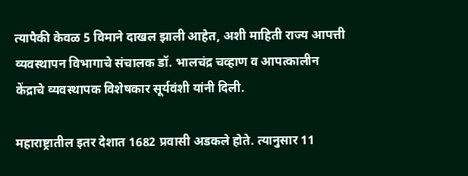त्यापैकी केवळ 5 विमाने दाखल झाली आहेत, अशी माहिती राज्य आपत्ती व्यवस्थापन विभागाचे संचालक डॉ. भालचंद्र चव्हाण व आपत्कालीन केंद्राचे व्यवस्थापक विशेषकार सूर्यवंशी यांनी दिली.

महाराष्ट्रातील इतर देशात 1682 प्रवासी अडकले होते. त्यानुसार 11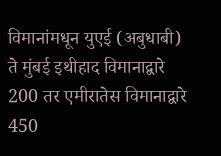विमानांमधून युएई (अबुधाबी) ते मुंबई इथीहाद विमानाद्वारे 200 तर एमीरातेस विमानाद्वारे 450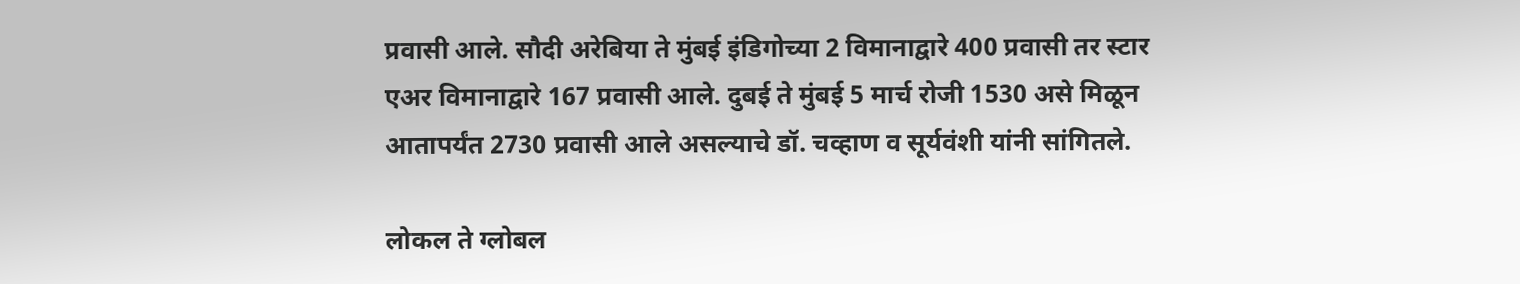प्रवासी आले. सौदी अरेबिया ते मुंबई इंडिगोच्या 2 विमानाद्वारे 400 प्रवासी तर स्टार एअर विमानाद्वारे 167 प्रवासी आले. दुबई ते मुंबई 5 मार्च रोजी 1530 असे मिळून आतापर्यंत 2730 प्रवासी आले असल्याचे डॉ. चव्हाण व सूर्यवंशी यांनी सांगितले.

लोकल ते ग्लोबल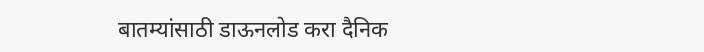बातम्यांसाठी डाऊनलोड करा दैनिक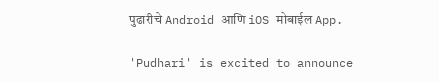पुढारीचे Android आणि iOS मोबाईल App.

'Pudhari' is excited to announce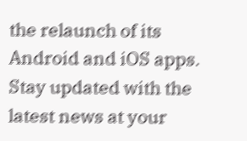the relaunch of its Android and iOS apps. Stay updated with the latest news at your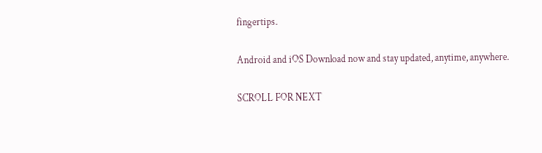fingertips.

Android and iOS Download now and stay updated, anytime, anywhere.

SCROLL FOR NEXT